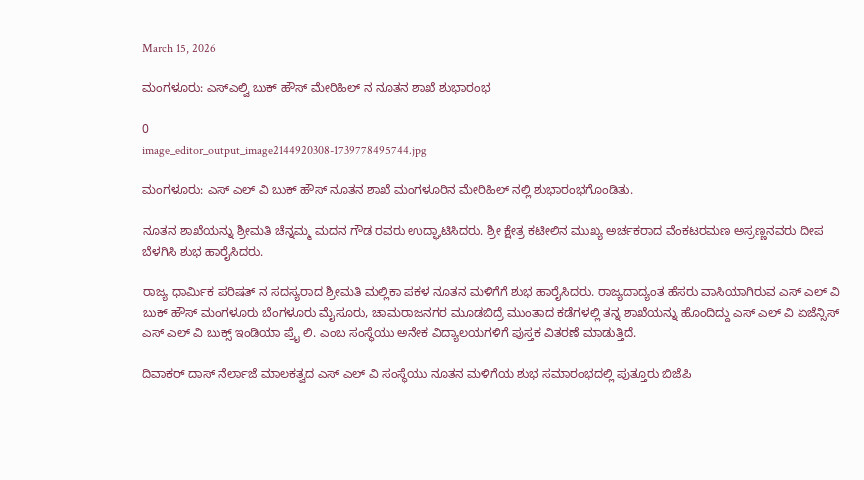March 15, 2026

ಮಂಗಳೂರು: ಎಸ್ಎಲ್ವಿ ಬುಕ್ ಹೌಸ್ ಮೇರಿಹಿಲ್ ನ ನೂತನ ಶಾಖೆ ಶುಭಾರಂಭ

0
image_editor_output_image2144920308-1739778495744.jpg

ಮಂಗಳೂರು: ಎಸ್ ಎಲ್ ವಿ ಬುಕ್ ಹೌಸ್ ನೂತನ ಶಾಖೆ ಮಂಗಳೂರಿನ ಮೇರಿಹಿಲ್ ನಲ್ಲಿ ಶುಭಾರಂಭಗೊಂಡಿತು.

ನೂತನ ಶಾಖೆಯನ್ನು ಶ್ರೀಮತಿ ಚೆನ್ನಮ್ಮ ಮದನ ಗೌಡ ರವರು ಉದ್ಘಾಟಿಸಿದರು. ಶ್ರೀ ಕ್ಷೇತ್ರ ಕಟೀಲಿನ ಮುಖ್ಯ ಅರ್ಚಕರಾದ ವೆಂಕಟರಮಣ ಅಸ್ರಣ್ಣನವರು ದೀಪ ಬೆಳಗಿಸಿ ಶುಭ ಹಾರೈಸಿದರು.

ರಾಜ್ಯ ಧಾರ್ಮಿಕ ಪರಿಷತ್ ನ ಸದಸ್ಯರಾದ ಶ್ರೀಮತಿ ಮಲ್ಲಿಕಾ ಪಕಳ ನೂತನ ಮಳಿಗೆಗೆ ಶುಭ ಹಾರೈಸಿದರು. ರಾಜ್ಯದಾದ್ಯಂತ ಹೆಸರು ವಾಸಿಯಾಗಿರುವ ಎಸ್ ಎಲ್ ವಿ ಬುಕ್ ಹೌಸ್ ಮಂಗಳೂರು ಬೆಂಗಳೂರು ಮೈಸೂರು, ಚಾಮರಾಜನಗರ ಮೂಡಬಿದ್ರೆ ಮುಂತಾದ ಕಡೆಗಳಲ್ಲಿ ತನ್ನ ಶಾಖೆಯನ್ನು ಹೊಂದಿದ್ದು ಎಸ್ ಎಲ್ ವಿ ಏಜೆನ್ಸಿಸ್ ಎಸ್ ಎಲ್ ವಿ ಬುಕ್ಸ್ ಇಂಡಿಯಾ ಪ್ರೈ ಲಿ. ಎಂಬ ಸಂಸ್ಥೆಯು ಅನೇಕ ವಿದ್ಯಾಲಯಗಳಿಗೆ ಪುಸ್ತಕ ವಿತರಣೆ ಮಾಡುತ್ತಿದೆ.

ದಿವಾಕರ್ ದಾಸ್ ನೆರ್ಲಾಜೆ ಮಾಲಕತ್ವದ ಎಸ್ ಎಲ್ ವಿ ಸಂಸ್ಥೆಯು ನೂತನ ಮಳಿಗೆಯ ಶುಭ ಸಮಾರಂಭದಲ್ಲಿ ಪುತ್ತೂರು ಬಿಜೆಪಿ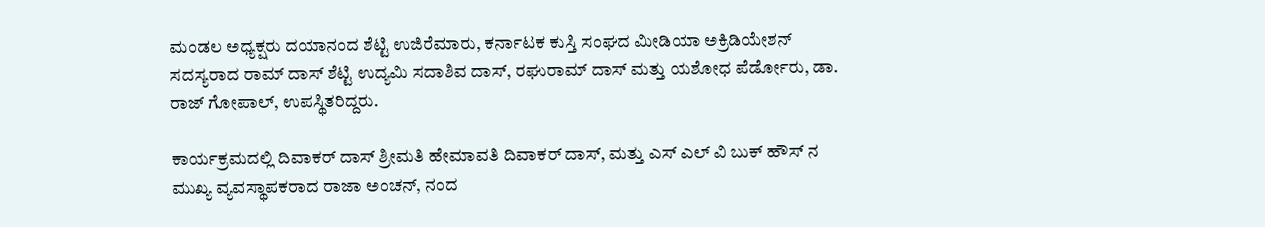ಮಂಡಲ ಅಧ್ಯಕ್ಷರು ದಯಾನಂದ ಶೆಟ್ಟಿ ಉಜಿರೆಮಾರು, ಕರ್ನಾಟಕ ಕುಸ್ತಿ ಸಂಘದ ಮೀಡಿಯಾ ಅಕ್ರಿಡಿಯೇಶನ್ ಸದಸ್ಯರಾದ ರಾಮ್ ದಾಸ್ ಶೆಟ್ಟಿ ಉದ್ಯಮಿ ಸದಾಶಿವ ದಾಸ್, ರಘುರಾಮ್ ದಾಸ್ ಮತ್ತು ಯಶೋಧ ಪೆರ್ಡೋರು, ಡಾ. ರಾಜ್ ಗೋಪಾಲ್, ಉಪಸ್ಥಿತರಿದ್ದರು.

ಕಾರ್ಯಕ್ರಮದಲ್ಲಿ ದಿವಾಕರ್ ದಾಸ್ ಶ್ರೀಮತಿ ಹೇಮಾವತಿ ದಿವಾಕರ್ ದಾಸ್, ಮತ್ತು ಎಸ್ ಎಲ್ ವಿ ಬುಕ್ ಹೌಸ್ ನ ಮುಖ್ಯ ವ್ಯವಸ್ಥಾಪಕರಾದ ರಾಜಾ ಅಂಚನ್, ನಂದ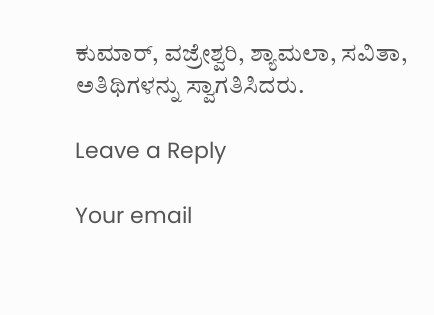ಕುಮಾರ್, ವಜ್ರೇಶ್ವರಿ, ಶ್ಯಾಮಲಾ, ಸವಿತಾ, ಅತಿಥಿಗಳನ್ನು ಸ್ವಾಗತಿಸಿದರು.

Leave a Reply

Your email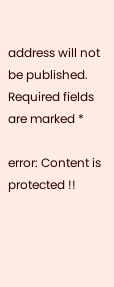address will not be published. Required fields are marked *

error: Content is protected !!